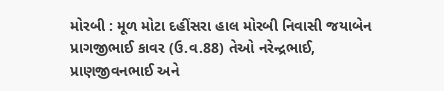મોરબી : મૂળ મોટા દહીંસરા હાલ મોરબી નિવાસી જયાબેન પ્રાગજીભાઈ કાવર (ઉ.વ.88) તેઓ નરેન્દ્રભાઈ, પ્રાણજીવનભાઈ અને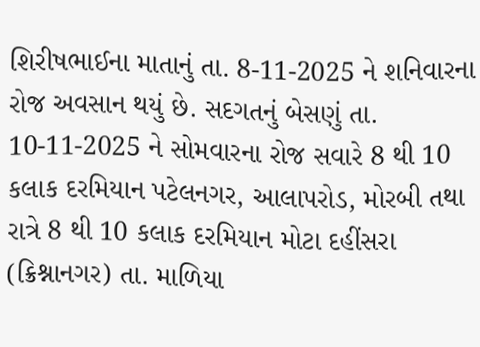શિરીષભાઈના માતાનું તા. 8-11-2025 ને શનિવારના રોજ અવસાન થયું છે. સદગતનું બેસણું તા. 10-11-2025 ને સોમવારના રોજ સવારે 8 થી 10 કલાક દરમિયાન પટેલનગર, આલાપરોડ, મોરબી તથા રાત્રે 8 થી 10 કલાક દરમિયાન મોટા દહીંસરા (ક્રિશ્નાનગર) તા. માળિયા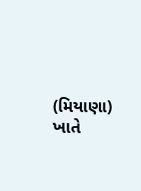(મિયાણા) ખાતે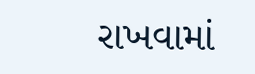રાખવામાં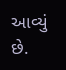આવ્યું છે.